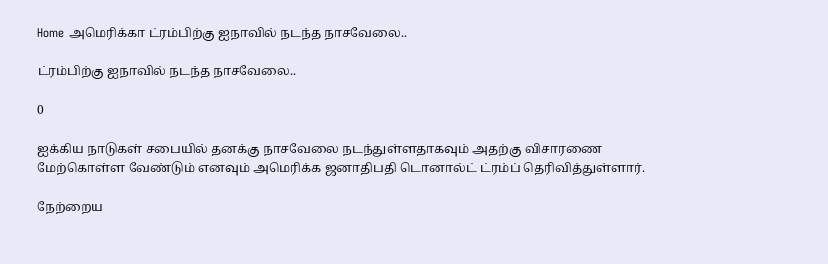Home அமெரிக்கா ட்ரம்பிற்கு ஐநாவில் நடந்த நாசவேலை..

ட்ரம்பிற்கு ஐநாவில் நடந்த நாசவேலை..

0

ஐக்கிய நாடுகள் சபையில் தனக்கு நாசவேலை நடந்துள்ளதாகவும் அதற்கு விசாரணை மேற்கொள்ள வேண்டும் எனவும் அமெரிக்க ஜனாதிபதி டொனால்ட் ட்ரம்ப் தெரிவித்துள்ளார்.

நேற்றைய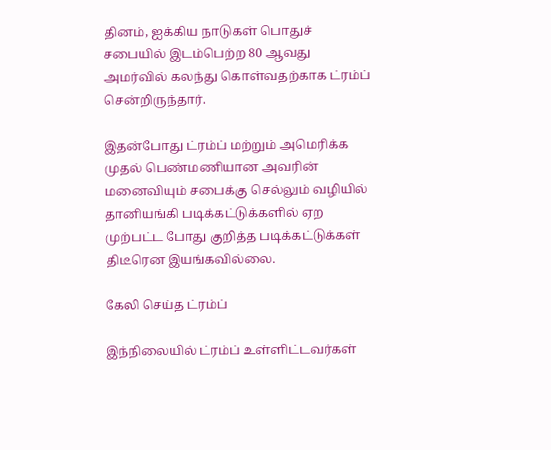தினம், ஐக்கிய நாடுகள் பொதுச் சபையில் இடம்பெற்ற 80 ஆவது அமர்வில் கலந்து கொள்வதற்காக ட்ரம்ப் சென்றிருந்தார்.

இதன்போது ட்ரம்ப் மற்றும் அமெரிக்க முதல் பெண்மணியான அவரின் மனைவியும் சபைக்கு செல்லும் வழியில் தானியங்கி படிக்கட்டுக்களில் ஏற முற்பட்ட போது குறித்த படிக்கட்டுக்கள் திடீரென இயங்கவில்லை.

கேலி செய்த ட்ரம்ப்

இந்நிலையில் ட்ரம்ப் உள்ளிட்டவர்கள்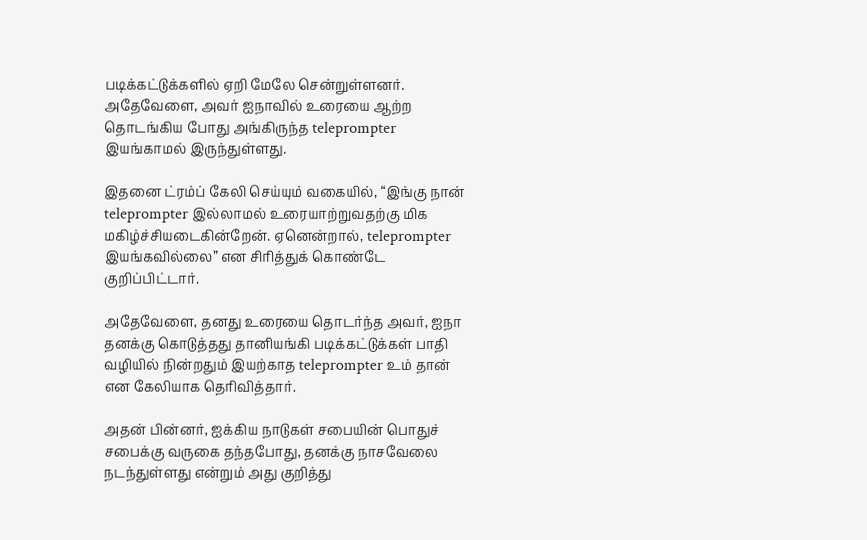படிக்கட்டுக்களில் ஏறி மேலே சென்றுள்ளனர். அதேவேளை, அவர் ஐநாவில் உரையை ஆற்ற தொடங்கிய போது அங்கிருந்த teleprompter இயங்காமல் இருந்துள்ளது.

இதனை ட்ரம்ப் கேலி செய்யும் வகையில், “இங்கு நான் teleprompter இல்லாமல் உரையாற்றுவதற்கு மிக மகிழ்ச்சியடைகின்றேன். ஏனென்றால், teleprompter இயங்கவில்லை” என சிரித்துக் கொண்டே குறிப்பிட்டார்.

அதேவேளை, தனது உரையை தொடர்ந்த அவர், ஐநா தனக்கு கொடுத்தது தானியங்கி படிக்கட்டுக்கள் பாதி வழியில் நின்றதும் இயற்காத teleprompter உம் தான் என கேலியாக தெரிவித்தார்.

அதன் பின்னர், ஐக்கிய நாடுகள் சபையின் பொதுச் சபைக்கு வருகை தந்தபோது, தனக்கு நாசவேலை நடந்துள்ளது என்றும் அது குறித்து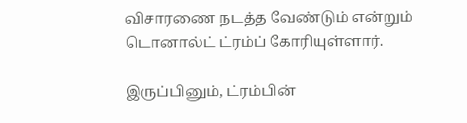விசாரணை நடத்த வேண்டும் என்றும் டொனால்ட் ட்ரம்ப் கோரியுள்ளார்.

இருப்பினும், ட்ரம்பின்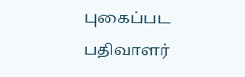புகைப்பட பதிவாளர்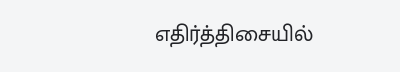எதிர்த்திசையில்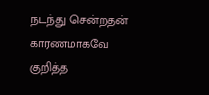நடந்து சென்றதன் காரணமாகவே குறித்த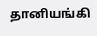தானியங்கி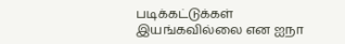படிக்கட்டுக்கள் இயங்கவில்லை என ஐநா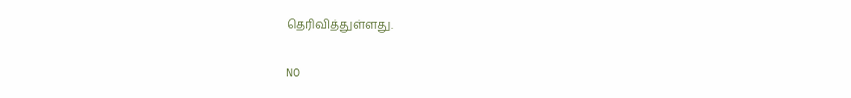தெரிவித்துள்ளது.

NO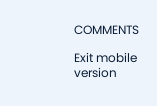COMMENTS

Exit mobile version